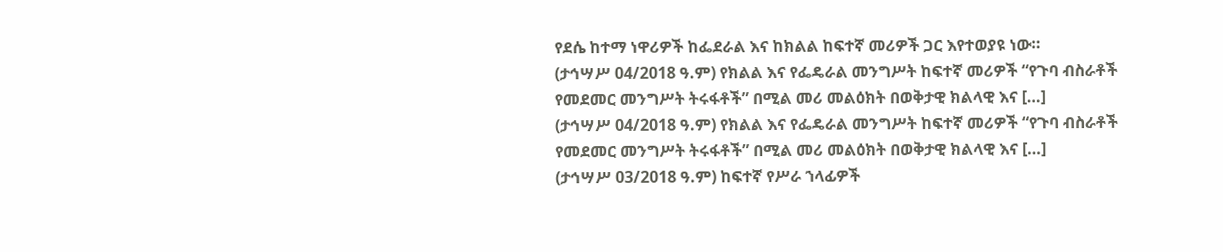የደሴ ከተማ ነዋሪዎች ከፌደራል እና ከክልል ከፍተኛ መሪዎች ጋር እየተወያዩ ነው።
(ታኅሣሥ 04/2018 ዓ.ም) የክልል እና የፌዴራል መንግሥት ከፍተኛ መሪዎች “የጉባ ብስራቶች የመደመር መንግሥት ትሩፋቶች” በሚል መሪ መልዕክት በወቅታዊ ክልላዊ እና […]
(ታኅሣሥ 04/2018 ዓ.ም) የክልል እና የፌዴራል መንግሥት ከፍተኛ መሪዎች “የጉባ ብስራቶች የመደመር መንግሥት ትሩፋቶች” በሚል መሪ መልዕክት በወቅታዊ ክልላዊ እና […]
(ታኅሣሥ 03/2018 ዓ.ም) ከፍተኛ የሥራ ኀላፊዎች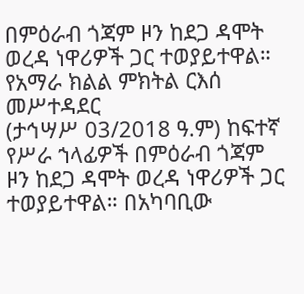በምዕራብ ጎጃም ዞን ከደጋ ዳሞት ወረዳ ነዋሪዎች ጋር ተወያይተዋል። የአማራ ክልል ምክትል ርእሰ መሥተዳደር
(ታኅሣሥ 03/2018 ዓ.ም) ከፍተኛ የሥራ ኀላፊዎች በምዕራብ ጎጃም ዞን ከደጋ ዳሞት ወረዳ ነዋሪዎች ጋር ተወያይተዋል። በአካባቢው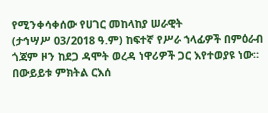የሚንቀሳቀሰው የሀገር መከላከያ ሠራዊት
(ታኅሣሥ 03/2018 ዓ.ም) ከፍተኛ የሥራ ኀላፊዎች በምዕራብ ጎጃም ዞን ከደጋ ዳሞት ወረዳ ነዋሪዎች ጋር እየተወያዩ ነው። በውይይቱ ምክትል ርእሰ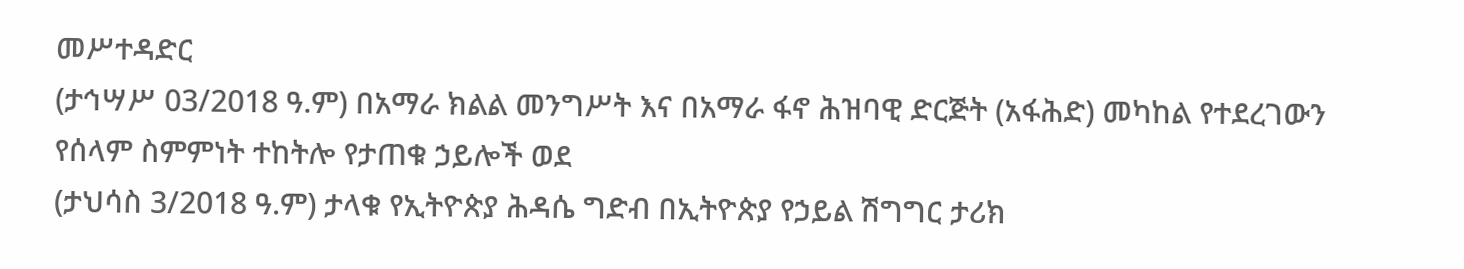መሥተዳድር
(ታኅሣሥ 03/2018 ዓ.ም) በአማራ ክልል መንግሥት እና በአማራ ፋኖ ሕዝባዊ ድርጅት (አፋሕድ) መካከል የተደረገውን የሰላም ስምምነት ተከትሎ የታጠቁ ኃይሎች ወደ
(ታህሳስ 3/2018 ዓ.ም) ታላቁ የኢትዮጵያ ሕዳሴ ግድብ በኢትዮጵያ የኃይል ሽግግር ታሪክ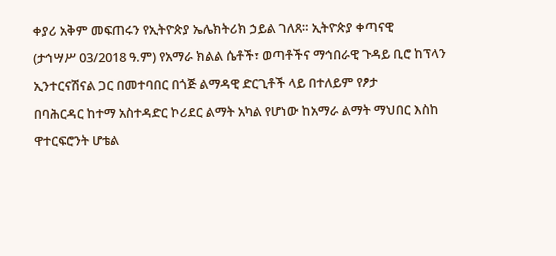ቀያሪ አቅም መፍጠሩን የኢትዮጵያ ኤሌክትሪክ ኃይል ገለጸ። ኢትዮጵያ ቀጣናዊ
(ታኅሣሥ 03/2018 ዓ.ም) የአማራ ክልል ሴቶች፣ ወጣቶችና ማኅበራዊ ጉዳይ ቢሮ ከፕላን ኢንተርናሽናል ጋር በመተባበር በጎጅ ልማዳዊ ድርጊቶች ላይ በተለይም የፆታ
በባሕርዳር ከተማ አስተዳድር ኮሪደር ልማት አካል የሆነው ከአማራ ልማት ማህበር እስከ ዋተርፍሮንት ሆቴል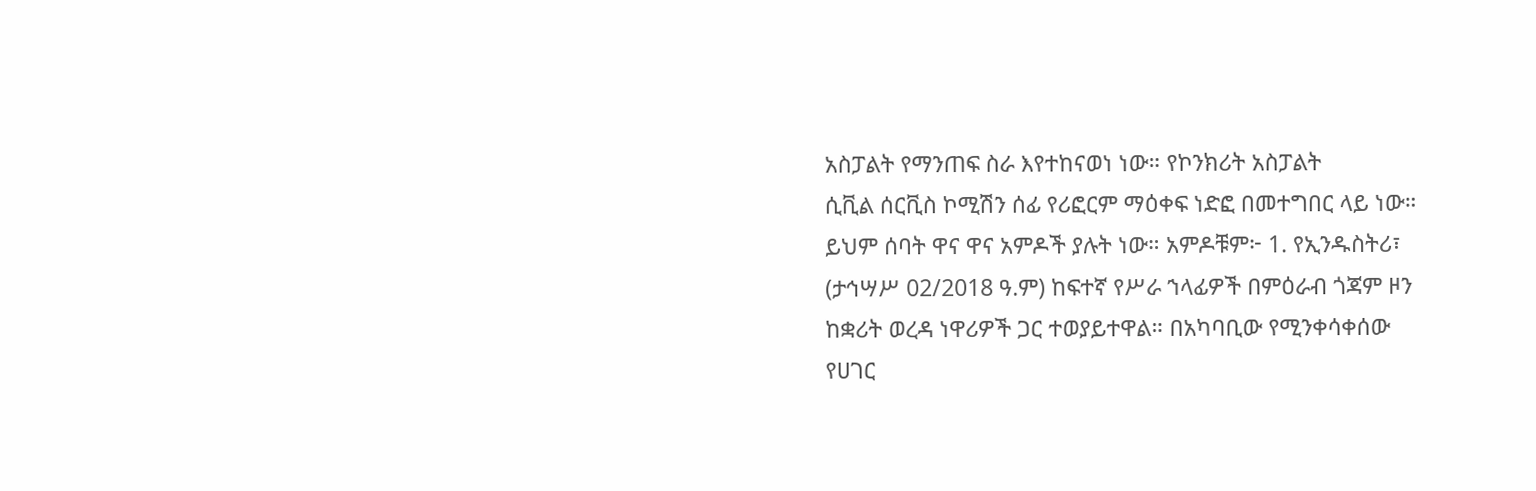አስፓልት የማንጠፍ ስራ እየተከናወነ ነው። የኮንክሪት አስፓልት
ሲቪል ሰርቪስ ኮሚሽን ሰፊ የሪፎርም ማዕቀፍ ነድፎ በመተግበር ላይ ነው። ይህም ሰባት ዋና ዋና አምዶች ያሉት ነው። አምዶቹም፦ 1. የኢንዱስትሪ፣
(ታኅሣሥ 02/2018 ዓ.ም) ከፍተኛ የሥራ ኀላፊዎች በምዕራብ ጎጃም ዞን ከቋሪት ወረዳ ነዋሪዎች ጋር ተወያይተዋል። በአካባቢው የሚንቀሳቀሰው የሀገር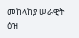መከላከያ ሠራዊት ዕዝ